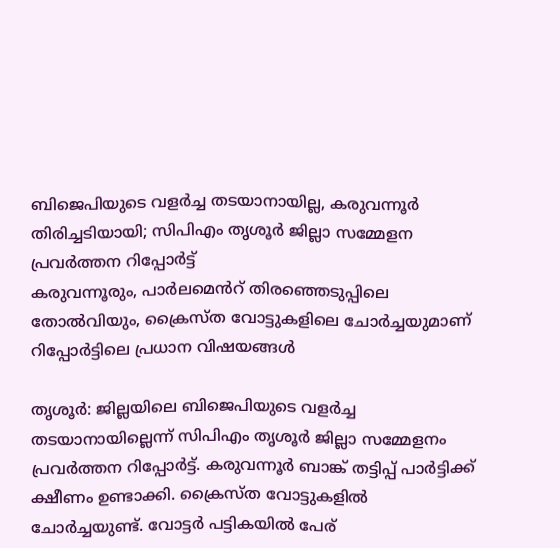ബിജെപിയുടെ വളർച്ച തടയാനായില്ല, കരുവന്നൂർ തിരിച്ചടിയായി; സിപിഎം തൃശൂർ ജില്ലാ സമ്മേളന പ്രവർത്തന റിപ്പോർട്ട്
കരുവന്നൂരും, പാർലമെൻറ് തിരഞ്ഞെടുപ്പിലെ തോൽവിയും, ക്രൈസ്ത വോട്ടുകളിലെ ചോർച്ചയുമാണ് റിപ്പോർട്ടിലെ പ്രധാന വിഷയങ്ങൾ

തൃശൂർ: ജില്ലയിലെ ബിജെപിയുടെ വളർച്ച തടയാനായില്ലെന്ന് സിപിഎം തൃശൂർ ജില്ലാ സമ്മേളനം പ്രവർത്തന റിപ്പോർട്ട്. കരുവന്നൂർ ബാങ്ക് തട്ടിപ്പ് പാർട്ടിക്ക് ക്ഷീണം ഉണ്ടാക്കി. ക്രൈസ്ത വോട്ടുകളിൽ ചോർച്ചയുണ്ട്. വോട്ടർ പട്ടികയിൽ പേര്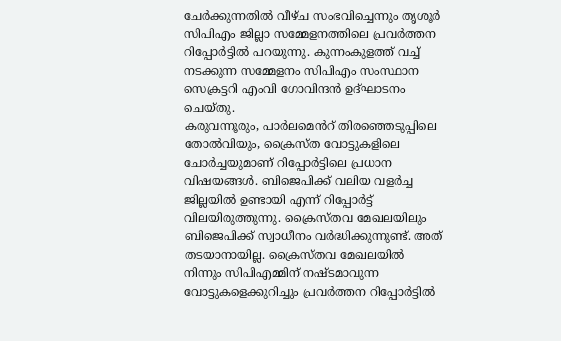ചേർക്കുന്നതിൽ വീഴ്ച സംഭവിച്ചെന്നും തൃശൂർ സിപിഎം ജില്ലാ സമ്മേളനത്തിലെ പ്രവർത്തന റിപ്പോർട്ടിൽ പറയുന്നു. കുന്നംകുളത്ത് വച്ച് നടക്കുന്ന സമ്മേളനം സിപിഎം സംസ്ഥാന സെക്രട്ടറി എംവി ഗോവിന്ദൻ ഉദ്ഘാടനം ചെയ്തു.
കരുവന്നൂരും, പാർലമെൻറ് തിരഞ്ഞെടുപ്പിലെ തോൽവിയും, ക്രൈസ്ത വോട്ടുകളിലെ ചോർച്ചയുമാണ് റിപ്പോർട്ടിലെ പ്രധാന വിഷയങ്ങൾ. ബിജെപിക്ക് വലിയ വളർച്ച ജില്ലയിൽ ഉണ്ടായി എന്ന് റിപ്പോർട്ട് വിലയിരുത്തുന്നു. ക്രൈസ്തവ മേഖലയിലും ബിജെപിക്ക് സ്വാധീനം വർദ്ധിക്കുന്നുണ്ട്. അത് തടയാനായില്ല. ക്രൈസ്തവ മേഖലയിൽ നിന്നും സിപിഎമ്മിന് നഷ്ടമാവുന്ന വോട്ടുകളെക്കുറിച്ചും പ്രവർത്തന റിപ്പോർട്ടിൽ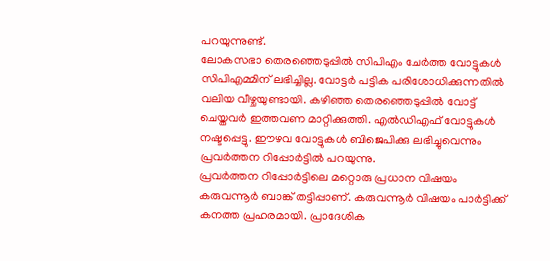പറയുന്നുണ്ട്.
ലോകസഭാ തെരഞ്ഞെടുപ്പിൽ സിപിഎം ചേർത്ത വോട്ടുകൾ സിപിഎമ്മിന് ലഭിച്ചില്ല. വോട്ടർ പട്ടിക പരിശോധിക്കുന്നതിൽ വലിയ വീഴ്ചയുണ്ടായി. കഴിഞ്ഞ തെരഞ്ഞെടുപ്പിൽ വോട്ട് ചെയ്തവർ ഇത്തവണ മാറ്റിക്കുത്തി. എൽഡിഎഫ് വോട്ടുകൾ നഷ്ടപ്പെട്ടു. ഈഴവ വോട്ടുകൾ ബിജെപിക്കു ലഭിച്ചുവെന്നും പ്രവർത്തന റിപ്പോർട്ടിൽ പറയുന്നു.
പ്രവർത്തന റിപ്പോർട്ടിലെ മറ്റൊരു പ്രധാന വിഷയം കരുവന്നൂർ ബാങ്ക് തട്ടിപ്പാണ്. കരുവന്നൂർ വിഷയം പാർട്ടിക്ക് കനത്ത പ്രഹരമായി. പ്രാദേശിക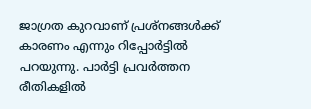ജാഗ്രത കുറവാണ് പ്രശ്നങ്ങൾക്ക് കാരണം എന്നും റിപ്പോർട്ടിൽ പറയുന്നു. പാർട്ടി പ്രവർത്തന രീതികളിൽ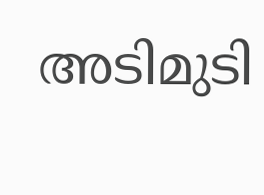അടിമുടി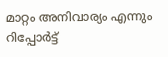മാറ്റം അനിവാര്യം എന്നും റിപ്പോർട്ട്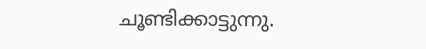ചൂണ്ടിക്കാട്ടുന്നു.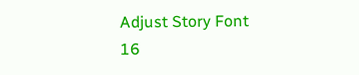Adjust Story Font
16